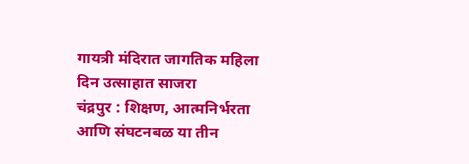गायत्री मंदिरात जागतिक महिला दिन उत्साहात साजरा
चंद्रपुर : शिक्षण, आत्मनिर्भरता आणि संघटनबळ या तीन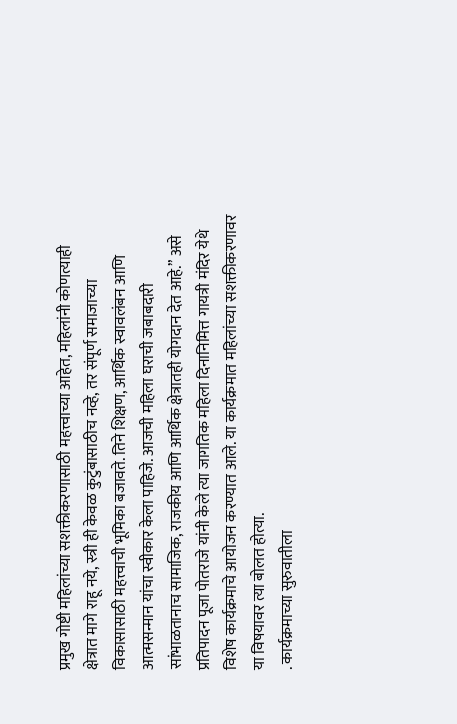प्रमुख गोष्टी महिलांच्या सशक्तीकरणासाठी महत्त्वाच्या आहेत, महिलांनी कोणत्याही क्षेत्रात मागे राहू नये, स्त्री ही केवळ कुटुंबासाठीच नव्हे, तर संपूर्ण समाजाच्या विकासासाठी महत्त्वाची भूमिका बजावते. तिने शिक्षण, आर्थिक स्वावलंबन आणि आत्मसन्मान यांचा स्वीकार केला पाहिजे. आजची महिला घराची जबाबदारी सांभाळतानाच सामाजिक, राजकीय आणि आर्थिक क्षेत्रातही योगदान देत आहे.” असे प्रतिपादन पूजा पोतराजे यांनी केले त्या जागतिक महिला दिनानिमित्त गायत्री मंदिर येथे विशेष कार्यक्रमाचे आयोजन करण्यात आले. या कार्यक्रमात महिलांच्या सशक्तीकरणावर या विषयावर त्या बोलत होत्या.
. कार्यक्रमाच्या सुरुवातीला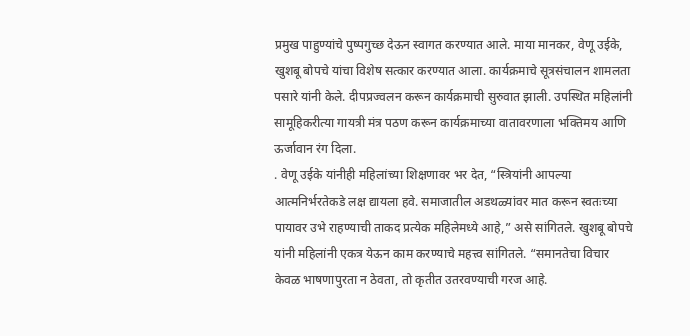प्रमुख पाहुण्यांचे पुष्पगुच्छ देऊन स्वागत करण्यात आले. माया मानकर, वेणू उईके, खुशबू बोपचे यांचा विशेष सत्कार करण्यात आला. कार्यक्रमाचे सूत्रसंचालन शामलता पसारे यांनी केले. दीपप्रज्वलन करून कार्यक्रमाची सुरुवात झाली. उपस्थित महिलांनी सामूहिकरीत्या गायत्री मंत्र पठण करून कार्यक्रमाच्या वातावरणाला भक्तिमय आणि ऊर्जावान रंग दिला.
. वेणू उईके यांनीही महिलांच्या शिक्षणावर भर देत, “स्त्रियांनी आपल्या आत्मनिर्भरतेकडे लक्ष द्यायला हवे. समाजातील अडथळ्यांवर मात करून स्वतःच्या पायावर उभे राहण्याची ताकद प्रत्येक महिलेमध्ये आहे,” असे सांगितले. खुशबू बोपचे यांनी महिलांनी एकत्र येऊन काम करण्याचे महत्त्व सांगितले. “समानतेचा विचार केवळ भाषणापुरता न ठेवता, तो कृतीत उतरवण्याची गरज आहे.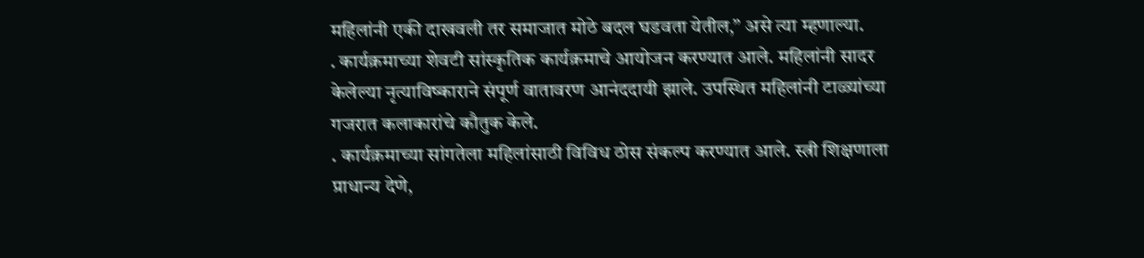महिलांनी एकी दाखवली तर समाजात मोठे बदल घडवता येतील,” असे त्या म्हणाल्या.
. कार्यक्रमाच्या शेवटी सांस्कृतिक कार्यक्रमाचे आयोजन करण्यात आले. महिलांनी सादर केलेल्या नृत्याविष्काराने संपूर्ण वातावरण आनंददायी झाले. उपस्थित महिलांनी टाळ्यांच्या गजरात कलाकारांचे कौतुक केले.
. कार्यक्रमाच्या सांगतेला महिलांसाठी विविध ठोस संकल्प करण्यात आले. स्त्री शिक्षणाला प्राधान्य देणे,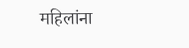महिलांना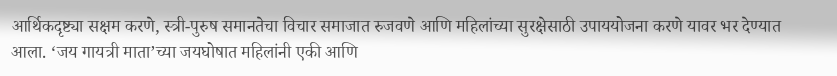आर्थिकदृष्ट्या सक्षम करणे, स्त्री-पुरुष समानतेचा विचार समाजात रुजवणे आणि महिलांच्या सुरक्षेसाठी उपाययोजना करणे यावर भर देण्यात आला. ‘जय गायत्री माता’च्या जयघोषात महिलांनी एकी आणि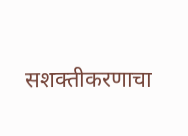सशक्तीकरणाचा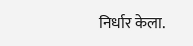निर्धार केला.